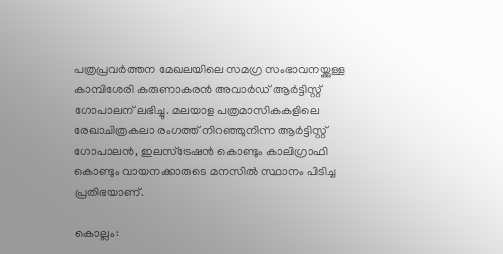പത്രപ്രവര്‍ത്തന മേഖലയിലെ സമഗ്ര സംഭാവനയ്ക്കുള്ള കാമ്പിശേരി കരുണാകരന്‍ അവാര്‍ഡ് ആര്‍ട്ടിസ്റ്റ് ഗോപാലന് ലഭിച്ചു. മലയാള പത്രമാസികകളിലെ രേഖാചിത്രകലാ രംഗത്ത് നിറഞ്ഞുനിന്ന ആര്‍ട്ടിസ്റ്റ് ഗോപാലന്‍, ഇലസ്ട്രേഷന്‍ കൊണ്ടും കാലിഗ്രാഫി കൊണ്ടും വായനക്കാരുടെ മനസില്‍ സ്ഥാനം പിടിച്ച പ്രതിഭയാണ്.

കൊല്ലം: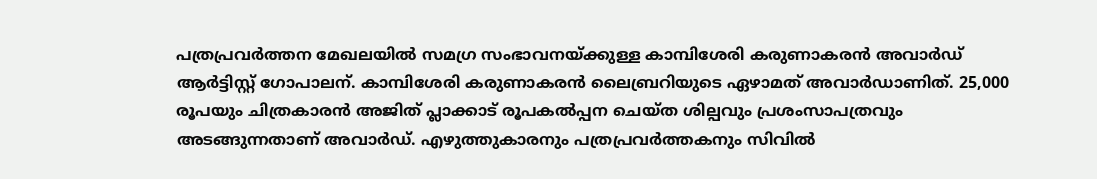പത്രപ്രവര്‍ത്തന മേഖലയില്‍ സമഗ്ര സംഭാവനയ്ക്കുള്ള കാമ്പിശേരി കരുണാകരന്‍ അവാര്‍ഡ് ആര്‍ട്ടിസ്റ്റ് ഗോപാലന്. കാമ്പിശേരി കരുണാകരന്‍ ലൈബ്രറിയുടെ ഏഴാമത് അവാര്‍ഡാണിത്. 25,000 രൂപയും ചിത്രകാരന്‍ അജിത് പ്ലാക്കാട് രൂപകല്‍പ്പന ചെയ്ത ശില്പവും പ്രശംസാപത്രവും അടങ്ങുന്നതാണ് അവാര്‍ഡ്. എഴുത്തുകാരനും പത്രപ്രവര്‍ത്തകനും സിവില്‍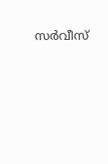സര്‍വീസ്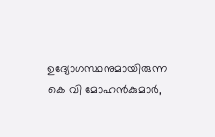ഉദ്യോഗസ്ഥനുമായിരുന്ന കെ വി മോഹന്‍കുമാര്‍,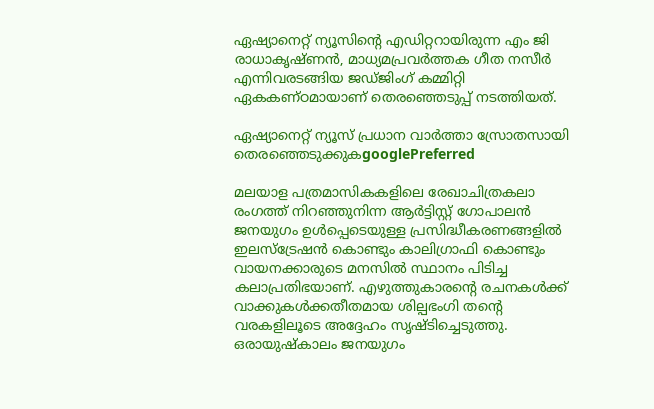ഏഷ്യാനെറ്റ് ന്യൂസിന്റെ എഡിറ്ററായിരുന്ന എം ജി രാധാകൃഷ്ണന്‍, മാധ്യമപ്രവര്‍ത്തക ഗീത നസീര്‍ എന്നിവരടങ്ങിയ ജഡ്ജിംഗ് കമ്മിറ്റി ഏകകണ്ഠമായാണ് തെരഞ്ഞെടുപ്പ് നടത്തിയത്.

ഏഷ്യാനെറ്റ് ന്യൂസ് പ്രധാന വാർത്താ സ്രോതസായി തെരഞ്ഞെടുക്കുകgooglePreferred

മലയാള പത്രമാസികകളിലെ രേഖാചിത്രകലാ രംഗത്ത് നിറഞ്ഞുനിന്ന ആര്‍ട്ടിസ്റ്റ് ഗോപാലന്‍ ജനയുഗം ഉള്‍പ്പെടെയുള്ള പ്രസിദ്ധീകരണങ്ങളില്‍ ഇലസ്ട്രേഷന്‍ കൊണ്ടും കാലിഗ്രാഫി കൊണ്ടും വായനക്കാരുടെ മനസില്‍ സ്ഥാനം പിടിച്ച കലാപ്രതിഭയാണ്. എഴുത്തുകാരന്റെ രചനകള്‍ക്ക് വാക്കുകള്‍ക്കതീതമായ ശില്പഭംഗി തന്റെ വരകളിലൂടെ അദ്ദേഹം സൃഷ്ടിച്ചെടുത്തു. ഒരായുഷ്കാലം ജനയുഗം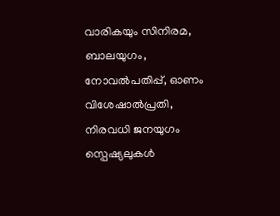വാരികയും സിനിരമ, ബാലയുഗം, നോവല്‍പതിപ്പ്, ഓണം വിശേഷാല്‍പ്രതി, നിരവധി ജനയുഗം സ്പെഷ്യലുകള്‍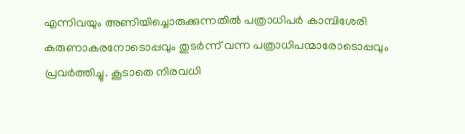എന്നിവയും അണിയിച്ചൊരുക്കുന്നതില്‍ പത്രാധിപര്‍ കാമ്പിശേരി കരുണാകരനോടൊപ്പവും തുടര്‍ന്ന് വന്ന പത്രാധിപന്മാരോടൊപ്പവും പ്രവര്‍ത്തിച്ചു. കൂടാതെ നിരവധി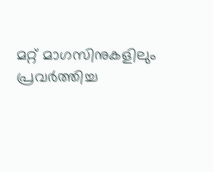മറ്റ് മാഗസിനുകളിലും പ്രവര്‍ത്തിച്ച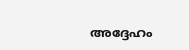അദ്ദേഹം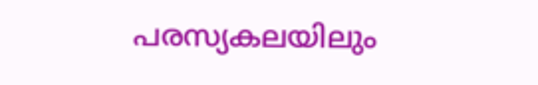പരസ്യകലയിലും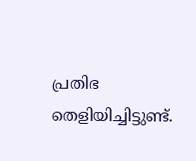പ്രതിഭ തെളിയിച്ചിട്ടുണ്ട്.